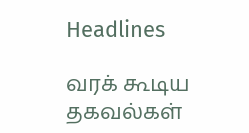Headlines

வரக் கூடிய தகவல்கள்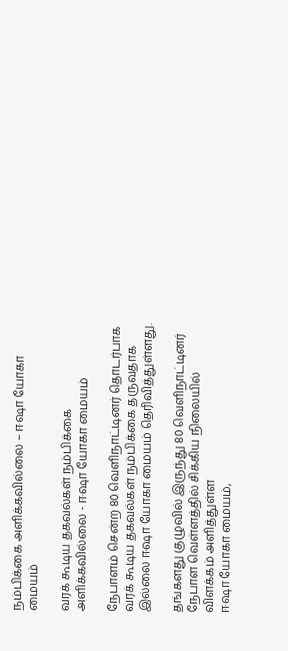நம்பிக்கை அளிக்கவில்லை – ஈஷா யோகா மையம்

வரக் கூடிய தகவல்கள் நம்பிக்கை அளிக்கவில்லை - ஈஷா யோகா மையம்

நேபாளம் சென்ற 80 வெளிநாட்டினர் தொடர்பாக வரக் கூடிய தகவல்கள் நம்பிக்கை தருவதாக இல்லை ஈஷா யோகா மையம் தெரிவித்துள்ளது.

தங்களது குழுவில் இருந்து 80 வெளிநாட்டினர் நேபாள வெள்ளத்தில் சிக்கிய நிலையில் விளக்கம் அளித்துள்ள
ஈஷா யோகா மையம்,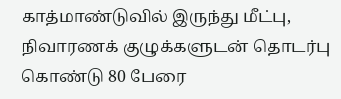காத்மாண்டுவில் இருந்து மீட்பு, நிவாரணக் குழுக்களுடன் தொடர்பு கொண்டு 80 பேரை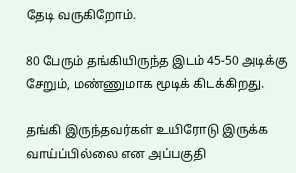தேடி வருகிறோம்.

80 பேரும் தங்கியிருந்த இடம் 45-50 அடிக்கு சேறும், மண்ணுமாக மூடிக் கிடக்கிறது.

தங்கி இருந்தவர்கள் உயிரோடு இருக்க வாய்ப்பில்லை என அப்பகுதி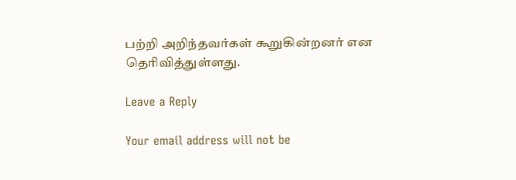பற்றி அறிந்தவர்கள் கூறுகின்றனர் என தெரிவித்துள்ளது.

Leave a Reply

Your email address will not be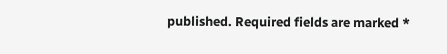published. Required fields are marked *